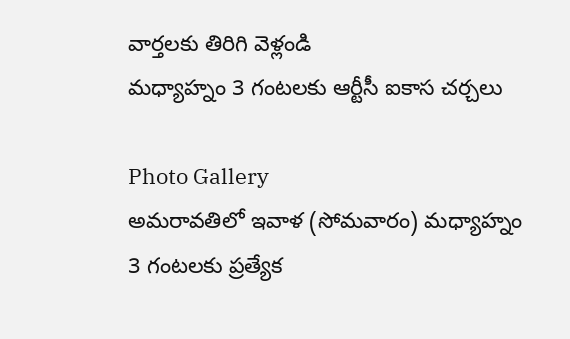వార్తలకు తిరిగి వెళ్లండి
మధ్యాహ్నం 3 గంటలకు ఆర్టీసీ ఐకాస చర్చలు

Photo Gallery
అమరావతిలో ఇవాళ (సోమవారం) మధ్యాహ్నం 3 గంటలకు ప్రత్యేక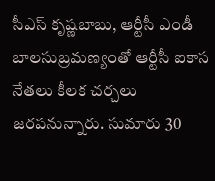సీఎస్ కృష్ణబాబు, ఆర్టీసీ ఎండీ బాలసుబ్రమణ్యంతో ఆర్టీసీ ఐకాస నేతలు కీలక చర్చలు జరపనున్నారు. సుమారు 30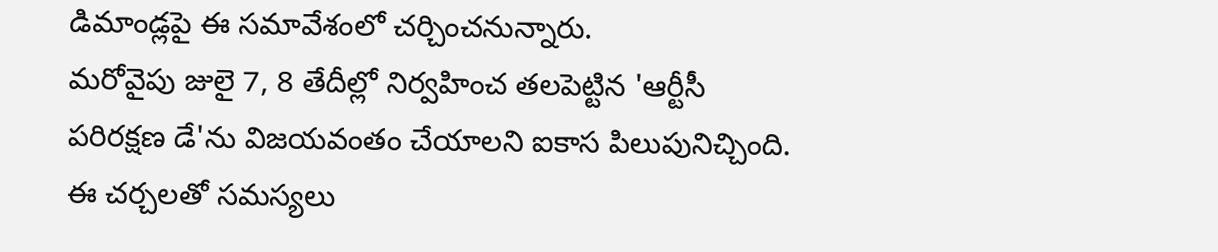డిమాండ్లపై ఈ సమావేశంలో చర్చించనున్నారు.
మరోవైపు జులై 7, 8 తేదీల్లో నిర్వహించ తలపెట్టిన 'ఆర్టీసీ పరిరక్షణ డే'ను విజయవంతం చేయాలని ఐకాస పిలుపునిచ్చింది. ఈ చర్చలతో సమస్యలు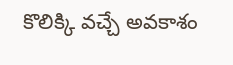కొలిక్కి వచ్చే అవకాశం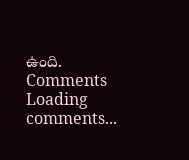ఉంది.
Comments
Loading comments...